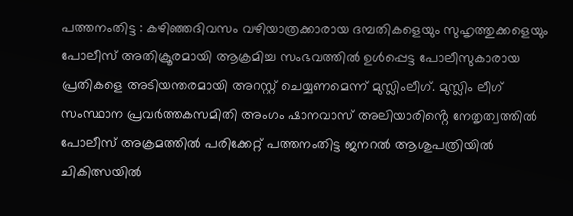പത്തനംതിട്ട : കഴിഞ്ഞദിവസം വഴിയാത്രക്കാരായ ദമ്പതികളെയും സുഹൃത്തുക്കളെയും പോലീസ് അതിക്രൂരമായി ആക്രമിച്ച സംഭവത്തിൽ ഉൾപ്പെട്ട പോലീസുകാരായ പ്രതികളെ അടിയന്തരമായി അറസ്റ്റ് ചെയ്യണമെന്ന് മുസ്ലിംലീഗ്. മുസ്ലിം ലീഗ് സംസ്ഥാന പ്രവർത്തകസമിതി അംഗം ഷാനവാസ് അലിയാരിൻ്റെ നേതൃത്വത്തിൽ പോലീസ് അക്രമത്തിൽ പരിക്കേറ്റ് പത്തനംതിട്ട ജനറൽ ആശുപത്രിയിൽ ചികിത്സയിൽ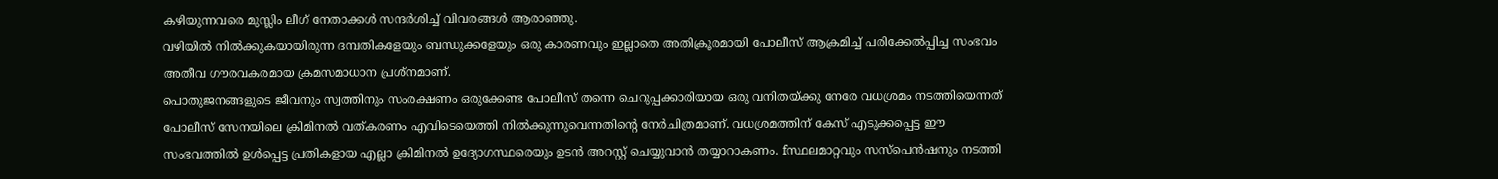കഴിയുന്നവരെ മുസ്ലിം ലീഗ് നേതാക്കൾ സന്ദർശിച്ച് വിവരങ്ങൾ ആരാഞ്ഞു.
വഴിയിൽ നിൽക്കുകയായിരുന്ന ദമ്പതികളേയും ബന്ധുക്കളേയും ഒരു കാരണവും ഇല്ലാതെ അതിക്രൂരമായി പോലീസ് ആക്രമിച്ച് പരിക്കേൽപ്പിച്ച സംഭവം അതീവ ഗൗരവകരമായ ക്രമസമാധാന പ്രശ്നമാണ്.
പൊതുജനങ്ങളുടെ ജീവനും സ്വത്തിനും സംരക്ഷണം ഒരുക്കേണ്ട പോലീസ് തന്നെ ചെറുപ്പക്കാരിയായ ഒരു വനിതയ്ക്കു നേരേ വധശ്രമം നടത്തിയെന്നത് പോലീസ് സേനയിലെ ക്രിമിനൽ വത്കരണം എവിടെയെത്തി നിൽക്കുന്നുവെന്നതിൻ്റെ നേർചിത്രമാണ്. വധശ്രമത്തിന് കേസ് എടുക്കപ്പെട്ട ഈ സംഭവത്തിൽ ഉൾപ്പെട്ട പ്രതികളായ എല്ലാ ക്രിമിനൽ ഉദ്യോഗസ്ഥരെയും ഉടൻ അറസ്റ്റ് ചെയ്യുവാൻ തയ്യാറാകണം. fസ്ഥലമാറ്റവും സസ്പെൻഷനും നടത്തി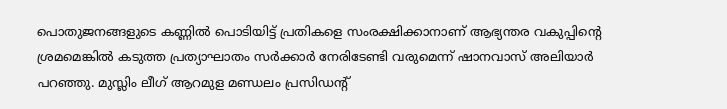പൊതുജനങ്ങളുടെ കണ്ണിൽ പൊടിയിട്ട് പ്രതികളെ സംരക്ഷിക്കാനാണ് ആഭ്യന്തര വകുപ്പിൻ്റെ ശ്രമമെങ്കിൽ കടുത്ത പ്രത്യാഘാതം സർക്കാർ നേരിടേണ്ടി വരുമെന്ന് ഷാനവാസ് അലിയാർ പറഞ്ഞു. മുസ്ലിം ലീഗ് ആറമുള മണ്ഡലം പ്രസിഡൻ്റ്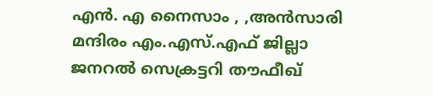എൻ. എ നൈസാം , ,അൻസാരി മന്ദിരം എം.എസ്.എഫ് ജില്ലാ ജനറൽ സെക്രട്ടറി തൗഫീഖ്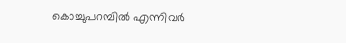കൊച്ചുപറമ്പിൽ എന്നിവർ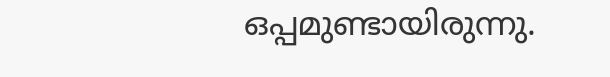ഒപ്പമുണ്ടായിരുന്നു.